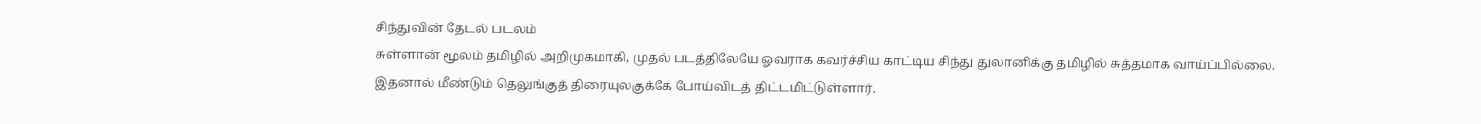சிந்துவின் தேடல் படலம்
சுள்ளான் மூலம் தமிழில் அறிமுகமாகி, முதல் படத்திலேயே ஓவராக கவர்ச்சிய காட்டிய சிந்து துலானிக்கு தமிழில் சுத்தமாக வாய்ப்பில்லை.
இதனால் மீண்டும் தெலுங்குத் திரையுலகுக்கே போய்விடத் திட்டமிட்டுள்ளார்.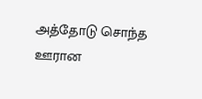அத்தோடு சொந்த ஊரான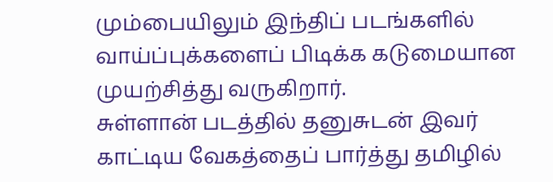மும்பையிலும் இந்திப் படங்களில் வாய்ப்புக்களைப் பிடிக்க கடுமையான முயற்சித்து வருகிறார்.
சுள்ளான் படத்தில் தனுசுடன் இவர் காட்டிய வேகத்தைப் பார்த்து தமிழில்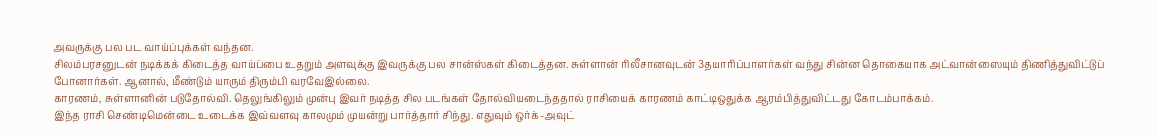அவருக்கு பல பட வாய்ப்புக்கள் வந்தன.
சிலம்பரசனுடன் நடிக்கக் கிடைத்த வாய்ப்பை உதறும் அளவுக்கு இவருக்கு பல சான்ஸ்கள் கிடைத்தன. சுள்ளான் ரிலீசானவுடன் 3தயாரிப்பாளர்கள் வந்து சின்ன தொகையாக அட்வான்ஸையும் திணித்துவிட்டுப் போனார்கள். ஆனால், மீண்டும் யாரும் திரும்பி வரவேஇல்லை.
காரணம், சுள்ளானின் படுதோல்வி. தெலுங்கிலும் முன்பு இவர் நடித்த சில படங்கள் தோல்வியடைந்ததால் ராசியைக் காரணம் காட்டிஒதுக்க ஆரம்பித்துவிட்டது கோடம்பாக்கம்.
இந்த ராசி செண்டிமென்டை உடைக்க இவ்வளவு காலமும் முயன்று பார்த்தார் சிந்து. எதுவும் ஒர்க்-அவுட்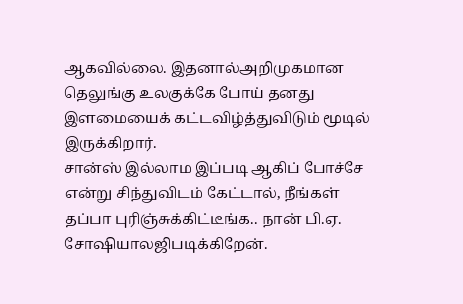ஆகவில்லை. இதனால்அறிமுகமான தெலுங்கு உலகுக்கே போய் தனது இளமையைக் கட்டவிழ்த்துவிடும் மூடில் இருக்கிறார்.
சான்ஸ் இல்லாம இப்படி ஆகிப் போச்சே என்று சிந்துவிடம் கேட்டால், நீங்கள் தப்பா புரிஞ்சுக்கிட்டீங்க.. நான் பி.ஏ. சோஷியாலஜிபடிக்கிறேன்.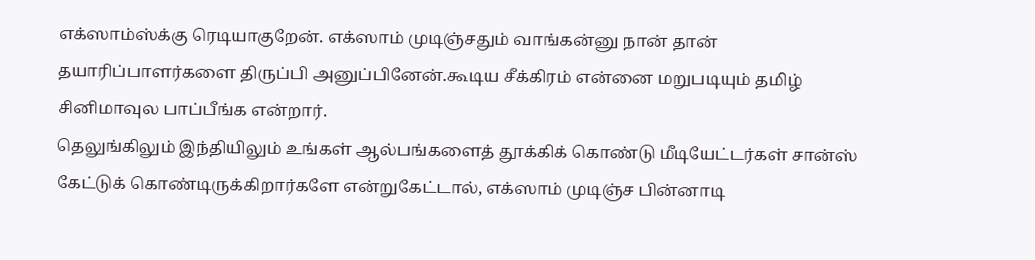எக்ஸாம்ஸ்க்கு ரெடியாகுறேன். எக்ஸாம் முடிஞ்சதும் வாங்கன்னு நான் தான் தயாரிப்பாளர்களை திருப்பி அனுப்பினேன்.கூடிய சீக்கிரம் என்னை மறுபடியும் தமிழ் சினிமாவுல பாப்பீங்க என்றார்.
தெலுங்கிலும் இந்தியிலும் உங்கள் ஆல்பங்களைத் தூக்கிக் கொண்டு மீடியேட்டர்கள் சான்ஸ் கேட்டுக் கொண்டிருக்கிறார்களே என்றுகேட்டால், எக்ஸாம் முடிஞ்ச பின்னாடி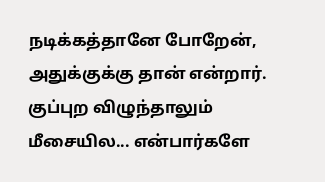நடிக்கத்தானே போறேன், அதுக்குக்கு தான் என்றார்.
குப்புற விழுந்தாலும் மீசையில... என்பார்களே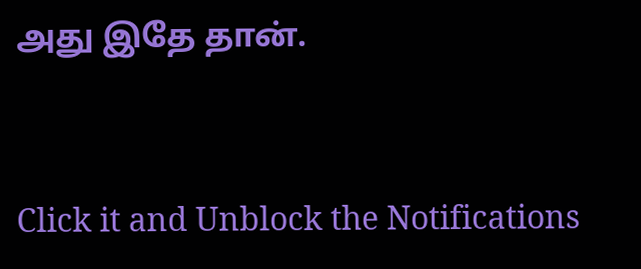அது இதே தான்.


Click it and Unblock the Notifications